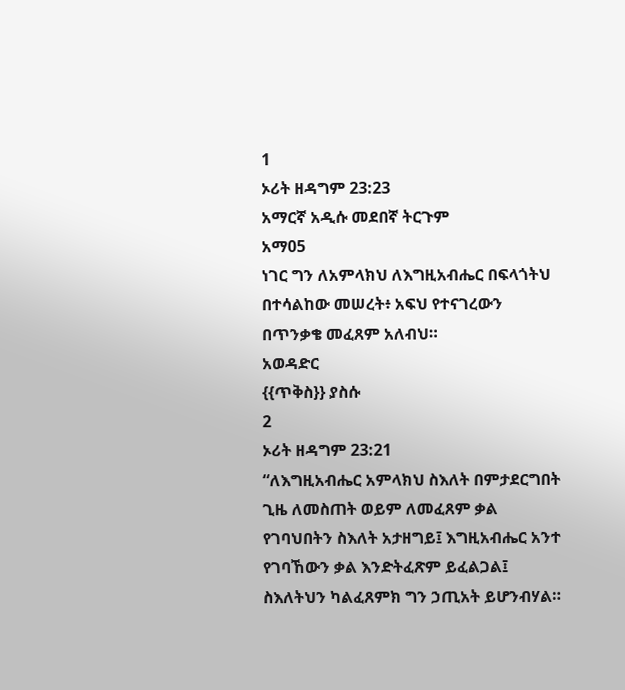1
ኦሪት ዘዳግም 23:23
አማርኛ አዲሱ መደበኛ ትርጉም
አማ05
ነገር ግን ለአምላክህ ለእግዚአብሔር በፍላጎትህ በተሳልከው መሠረት፥ አፍህ የተናገረውን በጥንቃቄ መፈጸም አለብህ።
አወዳድር
{{ጥቅስ}} ያስሱ
2
ኦሪት ዘዳግም 23:21
“ለእግዚአብሔር አምላክህ ስእለት በምታደርግበት ጊዜ ለመስጠት ወይም ለመፈጸም ቃል የገባህበትን ስእለት አታዘግይ፤ እግዚአብሔር አንተ የገባኸውን ቃል እንድትፈጽም ይፈልጋል፤ ስእለትህን ካልፈጸምክ ግን ኃጢአት ይሆንብሃል።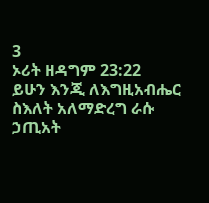3
ኦሪት ዘዳግም 23:22
ይሁን እንጂ ለእግዚአብሔር ስእለት አለማድረግ ራሱ ኃጢአት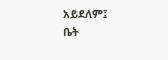አይደለም፤
ቤት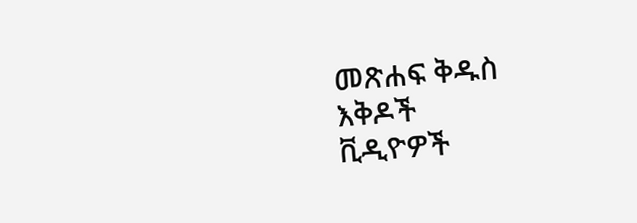መጽሐፍ ቅዱስ
እቅዶች
ቪዲዮዎች